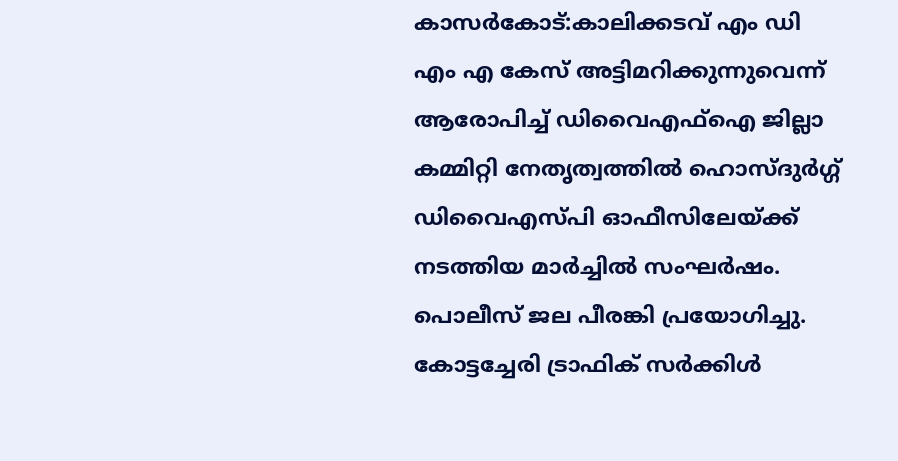കാസർകോട്:കാലിക്കടവ് എം ഡി എം എ കേസ് അട്ടിമറിക്കുന്നുവെന്ന് ആരോപിച്ച് ഡിവൈഎഫ്ഐ ജില്ലാ കമ്മിറ്റി നേതൃത്വത്തിൽ ഹൊസ്ദുർഗ്ഗ് ഡിവൈഎസ്പി ഓഫീസിലേയ്ക്ക് നടത്തിയ മാർച്ചിൽ സംഘർഷം. പൊലീസ് ജല പീരങ്കി പ്രയോഗിച്ചു. കോട്ടച്ചേരി ട്രാഫിക് സർക്കിൾ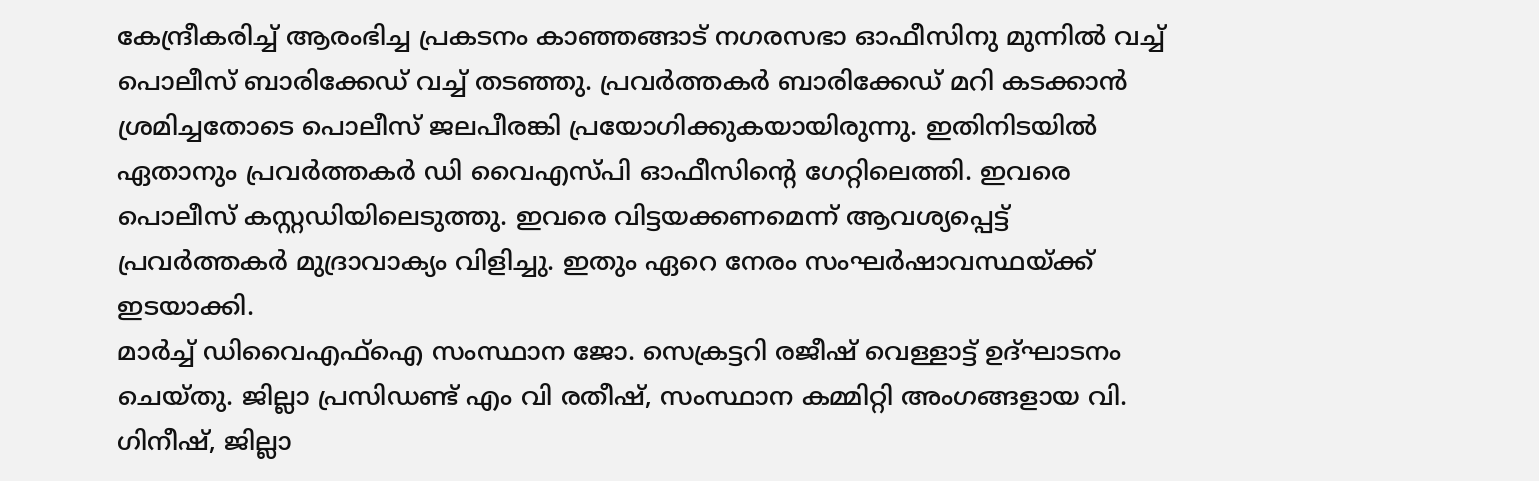കേന്ദ്രീകരിച്ച് ആരംഭിച്ച പ്രകടനം കാഞ്ഞങ്ങാട് നഗരസഭാ ഓഫീസിനു മുന്നിൽ വച്ച് പൊലീസ് ബാരിക്കേഡ് വച്ച് തടഞ്ഞു. പ്രവർത്തകർ ബാരിക്കേഡ് മറി കടക്കാൻ ശ്രമിച്ചതോടെ പൊലീസ് ജലപീരങ്കി പ്രയോഗിക്കുകയായിരുന്നു. ഇതിനിടയിൽ ഏതാനും പ്രവർത്തകർ ഡി വൈഎസ്പി ഓഫീസിന്റെ ഗേറ്റിലെത്തി. ഇവരെ പൊലീസ് കസ്റ്റഡിയിലെടുത്തു. ഇവരെ വിട്ടയക്കണമെന്ന് ആവശ്യപ്പെട്ട് പ്രവർത്തകർ മുദ്രാവാക്യം വിളിച്ചു. ഇതും ഏറെ നേരം സംഘർഷാവസ്ഥയ്ക്ക് ഇടയാക്കി.
മാർച്ച് ഡിവൈഎഫ്ഐ സംസ്ഥാന ജോ. സെക്രട്ടറി രജീഷ് വെള്ളാട്ട് ഉദ്ഘാടനം ചെയ്തു. ജില്ലാ പ്രസിഡണ്ട് എം വി രതീഷ്, സംസ്ഥാന കമ്മിറ്റി അംഗങ്ങളായ വി. ഗിനീഷ്, ജില്ലാ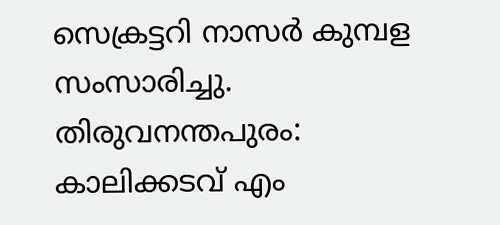സെക്രട്ടറി നാസർ കുമ്പള സംസാരിച്ചു.
തിരുവനന്തപുരം: കാലിക്കടവ് എം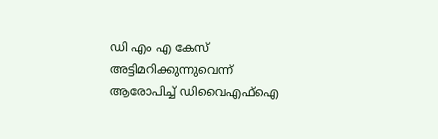ഡി എം എ കേസ് അട്ടിമറിക്കുന്നുവെന്ന് ആരോപിച്ച് ഡിവൈഎഫ്ഐ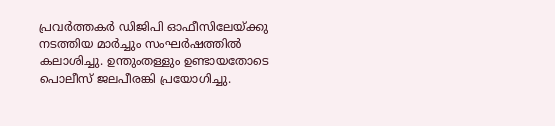പ്രവർത്തകർ ഡിജിപി ഓഫീസിലേയ്ക്കു നടത്തിയ മാർച്ചും സംഘർഷത്തിൽ കലാശിച്ചു. ഉന്തുംതള്ളും ഉണ്ടായതോടെ പൊലീസ് ജലപീരങ്കി പ്രയോഗിച്ചു.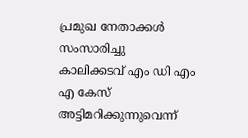പ്രമുഖ നേതാക്കൾ സംസാരിച്ചു
കാലിക്കടവ് എം ഡി എം എ കേസ് അട്ടിമറിക്കുന്നുവെന്ന്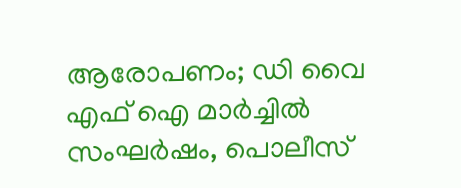ആരോപണം; ഡി വൈ എഫ് ഐ മാർച്ചിൽ സംഘർഷം, പൊലീസ്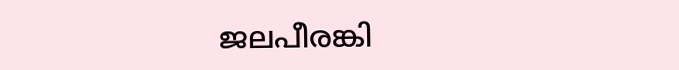ജലപീരങ്കി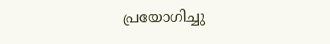പ്രയോഗിച്ചു